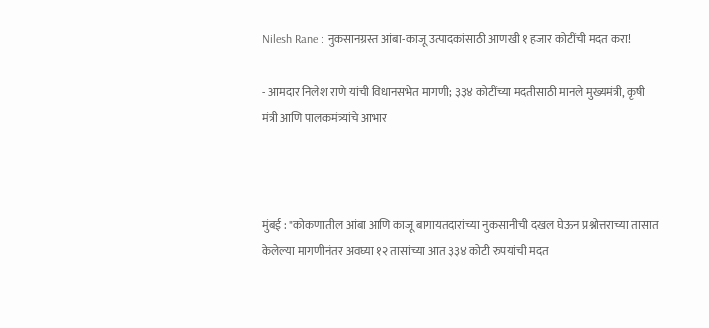Nilesh Rane : नुकसानग्रस्त आंबा-काजू उत्पादकांसाठी आणखी १ हजार कोटींची मदत करा!

- आमदार निलेश राणे यांची विधानसभेत मागणी; ३३४ कोटींच्या मदतीसाठी मानले मुख्यमंत्री, कृषी मंत्री आणि पालकमंत्र्यांचे आभार



मुंबई : "कोकणातील आंबा आणि काजू बागायतदारांच्या नुकसानीची दखल घेऊन प्रश्नोत्तराच्या तासात केलेल्या मागणीनंतर अवघ्या १२ तासांच्या आत ३३४ कोटी रुपयांची मदत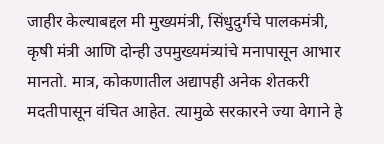जाहीर केल्याबद्दल मी मुख्यमंत्री, सिंधुदुर्गचे पालकमंत्री, कृषी मंत्री आणि दोन्ही उपमुख्यमंत्र्यांचे मनापासून आभार मानतो. मात्र, कोकणातील अद्यापही अनेक शेतकरी मदतीपासून वंचित आहेत. त्यामुळे सरकारने ज्या वेगाने हे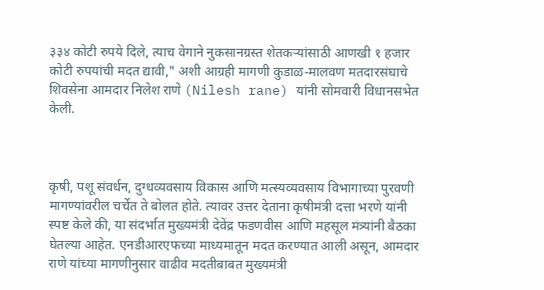३३४ कोटी रुपये दिले, त्याच वेगाने नुकसानग्रस्त शेतकऱ्यांसाठी आणखी १ हजार कोटी रुपयांची मदत द्यावी," अशी आग्रही मागणी कुडाळ-मालवण मतदारसंघाचे शिवसेना आमदार निलेश राणे (Nilesh rane) यांनी सोमवारी विधानसभेत केली.



कृषी, पशू संवर्धन, दुग्धव्यवसाय विकास आणि मत्स्यव्यवसाय विभागाच्या पुरवणी मागण्यांवरील चर्चेत ते बोलत होते. त्यावर उत्तर देताना कृषीमंत्री दत्ता भरणे यांनी स्पष्ट केले की, या संदर्भात मुख्यमंत्री देवेंद्र फडणवीस आणि महसूल मंत्र्यांनी बैठका घेतल्या आहेत. एनडीआरएफच्या माध्यमातून मदत करण्यात आली असून, आमदार राणे यांच्या मागणीनुसार वाढीव मदतीबाबत मुख्यमंत्री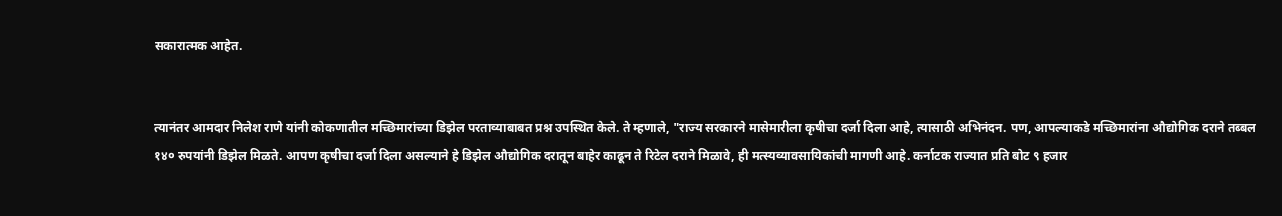सकारात्मक आहेत.


त्यानंतर आमदार निलेश राणे यांनी कोकणातील मच्छिमारांच्या डिझेल परताव्याबाबत प्रश्न उपस्थित केले. ते म्हणाले, "राज्य सरकारने मासेमारीला कृषीचा दर्जा दिला आहे, त्यासाठी अभिनंदन. पण, आपल्याकडे मच्छिमारांना औद्योगिक दराने तब्बल १४० रुपयांनी डिझेल मिळते. आपण कृषीचा दर्जा दिला असल्याने हे डिझेल औद्योगिक दरातून बाहेर काढून ते रिटेल दराने मिळावे, ही मत्स्यव्यावसायिकांची मागणी आहे. कर्नाटक राज्यात प्रति बोट ९ हजार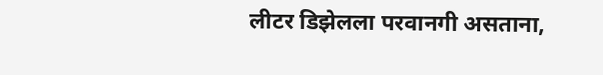लीटर डिझेलला परवानगी असताना,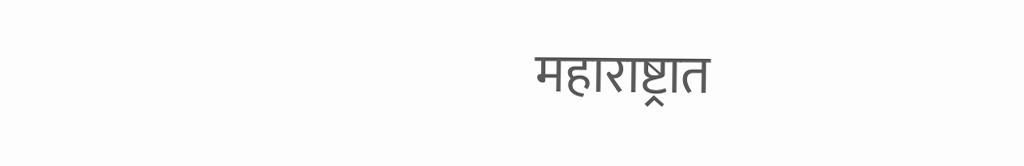महाराष्ट्रात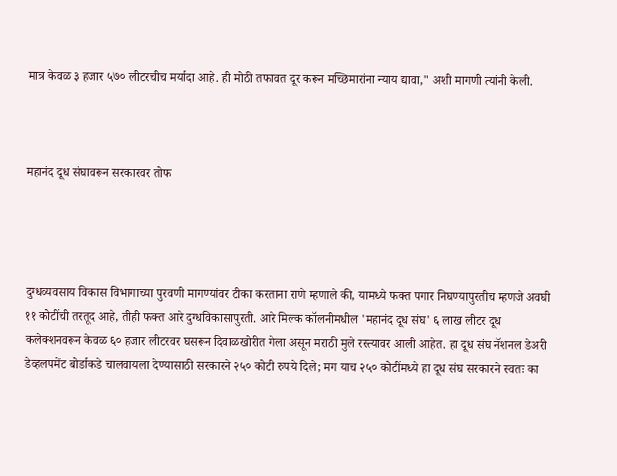मात्र केवळ ३ हजार ५७० लीटरचीच मर्यादा आहे. ही मोठी तफावत दूर करून मच्छिमारांना न्याय द्यावा," अशी मागणी त्यांनी केली.



महानंद दूध संघावरून सरकारवर तोफ




दुग्धव्यवसाय विकास विभागाच्या पुरवणी मागण्यांवर टीका करताना राणे म्हणाले की, यामध्ये फक्त पगार निघण्यापुरतीच म्हणजे अवघी ११ कोटींची तरतूद आहे, तीही फक्त आरे दुग्धविकासापुरती. आरे मिल्क कॉलनीमधील 'महानंद दूध संघ' ६ लाख लीटर दूध कलेक्शनवरून केवळ ६० हजार लीटरवर घसरून दिवाळखोरीत गेला असून मराठी मुले रस्त्यावर आली आहेत. हा दूध संघ नॅशनल डेअरी डेव्हलपमेंट बोर्डाकडे चालवायला देण्यासाठी सरकारने २५० कोटी रुपये दिले; मग याच २५० कोटींमध्ये हा दूध संघ सरकारने स्वतः का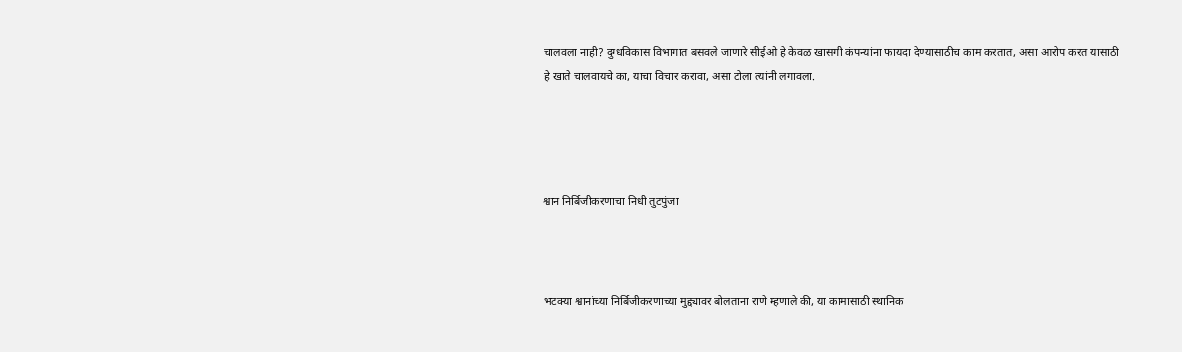चालवला नाही? दुग्धविकास विभागात बसवले जाणारे सीईओ हे केवळ खासगी कंपन्यांना फायदा देण्यासाठीच काम करतात, असा आरोप करत यासाठी हे खाते चालवायचे का, याचा विचार करावा, असा टोला त्यांनी लगावला.




श्वान निर्बिजीकरणाचा निधी तुटपुंजा



भटक्या श्वानांच्या निर्बिजीकरणाच्या मुद्द्यावर बोलताना राणे म्हणाले की, या कामासाठी स्थानिक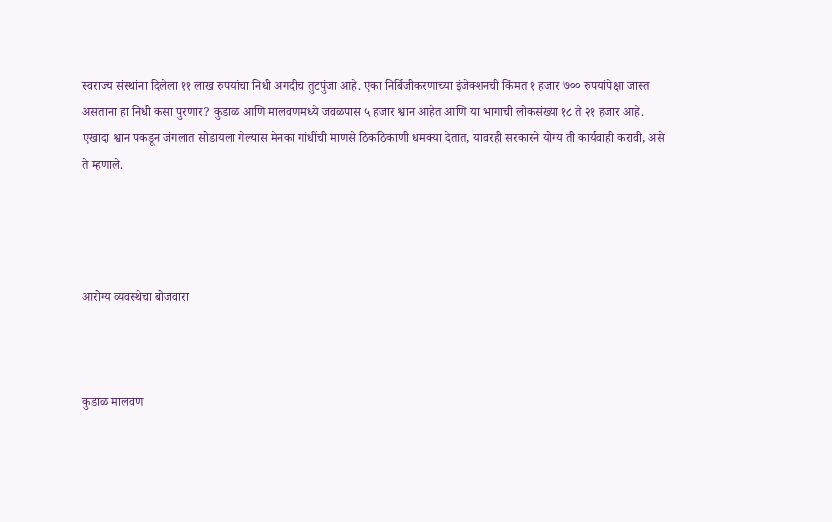स्वराज्य संस्थांना दिलेला ११ लाख रुपयांचा निधी अगदीच तुटपुंजा आहे. एका निर्बिजीकरणाच्या इंजेक्शनची किंमत १ हजार ७०० रुपयांपेक्षा जास्त असताना हा निधी कसा पुरणार? कुडाळ आणि मालवणमध्ये जवळपास ५ हजार श्वान आहेत आणि या भागाची लोकसंख्या १८ ते २१ हजार आहे. एखादा श्वान पकडून जंगलात सोडायला गेल्यास मेनका गांधींची माणसे ठिकठिकाणी धमक्या देतात, यावरही सरकारने योग्य ती कार्यवाही करावी, असे ते म्हणाले.




आरोग्य व्यवस्थेचा बोजवारा



कुडाळ मालवण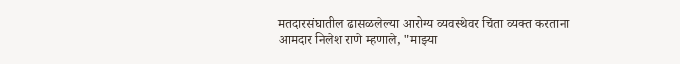मतदारसंघातील ढासळलेल्या आरोग्य व्यवस्थेवर चिंता व्यक्त करताना आमदार निलेश राणे म्हणाले, "माझ्या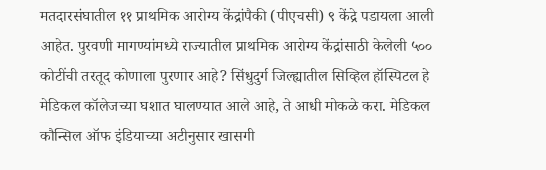मतदारसंघातील ११ प्राथमिक आरोग्य केंद्रांपैकी (पीएचसी) ९ केंद्रे पडायला आली आहेत. पुरवणी मागण्यांमध्ये राज्यातील प्राथमिक आरोग्य केंद्रांसाठी केलेली ५०० कोटींची तरतूद कोणाला पुरणार आहे? सिंधुदुर्ग जिल्ह्यातील सिव्हिल हॉस्पिटल हे मेडिकल कॉलेजच्या घशात घालण्यात आले आहे, ते आधी मोकळे करा. मेडिकल कौन्सिल ऑफ इंडियाच्या अटीनुसार खासगी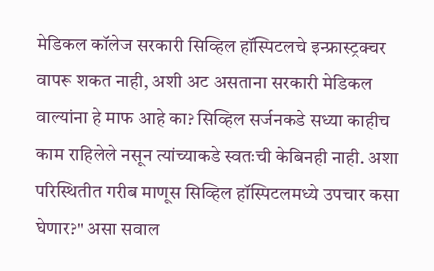मेडिकल कॉलेज सरकारी सिव्हिल हॉस्पिटलचे इन्फ्रास्ट्रक्चर वापरू शकत नाही, अशी अट असताना सरकारी मेडिकल वाल्यांना हे माफ आहे का? सिव्हिल सर्जनकडे सध्या काहीच काम राहिलेले नसून त्यांच्याकडे स्वतःची केबिनही नाही. अशा परिस्थितीत गरीब माणूस सिव्हिल हॉस्पिटलमध्ये उपचार कसा घेणार?" असा सवाल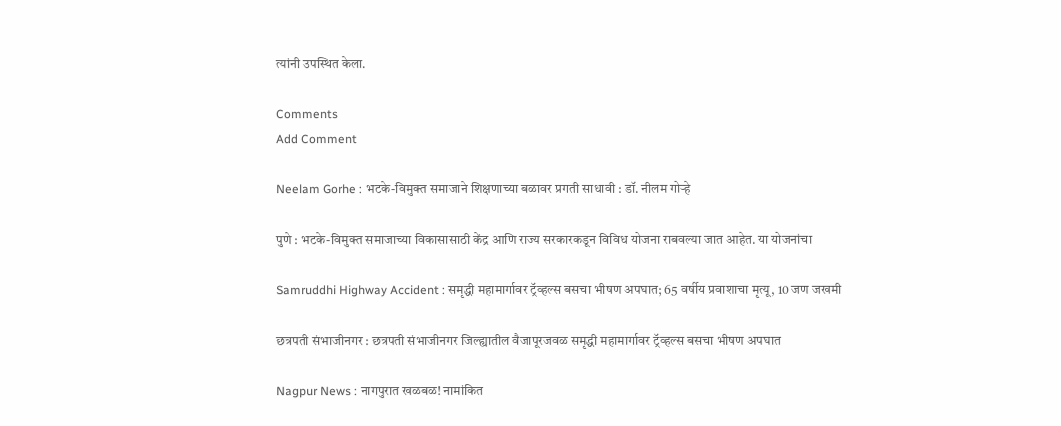त्यांनी उपस्थित केला.

Comments
Add Comment

Neelam Gorhe : भटके-विमुक्त समाजाने शिक्षणाच्या बळावर प्रगती साधावी : डॉ. नीलम गोऱ्हे

पुणे : भटके-विमुक्त समाजाच्या विकासासाठी केंद्र आणि राज्य सरकारकडून विविध योजना राबवल्या जात आहेत. या योजनांचा

Samruddhi Highway Accident : समृद्धी महामार्गावर ट्रॅव्हल्स बसचा भीषण अपघात; 65 वर्षीय प्रवाशाचा मृत्यू, 10 जण जखमी

छत्रपती संभाजीनगर : छत्रपती संभाजीनगर जिल्ह्यातील वैजापूरजवळ समृद्धी महामार्गावर ट्रॅव्हल्स बसचा भीषण अपघात

Nagpur News : नागपुरात खळबळ! नामांकित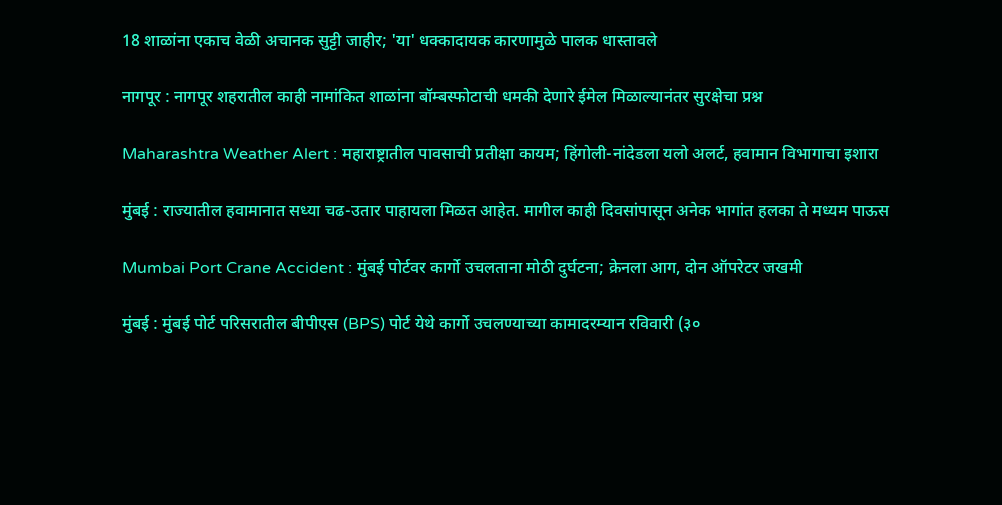18 शाळांना एकाच वेळी अचानक सुट्टी जाहीर; 'या' धक्कादायक कारणामुळे पालक धास्तावले

नागपूर : नागपूर शहरातील काही नामांकित शाळांना बॉम्बस्फोटाची धमकी देणारे ईमेल मिळाल्यानंतर सुरक्षेचा प्रश्न

Maharashtra Weather Alert : महाराष्ट्रातील पावसाची प्रतीक्षा कायम; हिंगोली-नांदेडला यलो अलर्ट, हवामान विभागाचा इशारा

मुंबई : राज्यातील हवामानात सध्या चढ-उतार पाहायला मिळत आहेत. मागील काही दिवसांपासून अनेक भागांत हलका ते मध्यम पाऊस

Mumbai Port Crane Accident : मुंबई पोर्टवर कार्गो उचलताना मोठी दुर्घटना; क्रेनला आग, दोन ऑपरेटर जखमी

मुंबई : मुंबई पोर्ट परिसरातील बीपीएस (BPS) पोर्ट येथे कार्गो उचलण्याच्या कामादरम्यान रविवारी (३०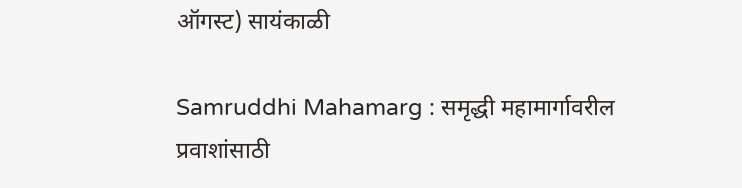ऑगस्ट) सायंकाळी

Samruddhi Mahamarg : समृद्धी महामार्गावरील प्रवाशांसाठी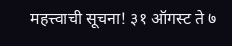महत्त्वाची सूचना! ३१ ऑगस्ट ते ७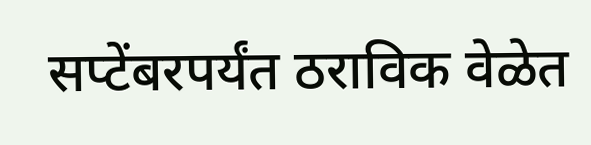सप्टेंबरपर्यंत ठराविक वेळेत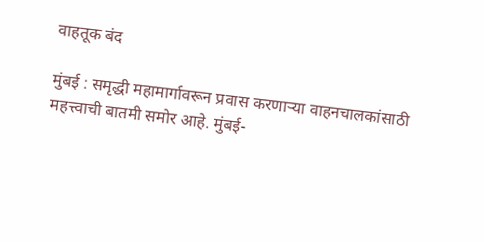वाहतूक बंद

मुंबई : समृद्धी महामार्गावरून प्रवास करणाऱ्या वाहनचालकांसाठी महत्त्वाची बातमी समोर आहे. मुंबई-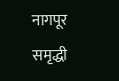नागपूर समृद्धी